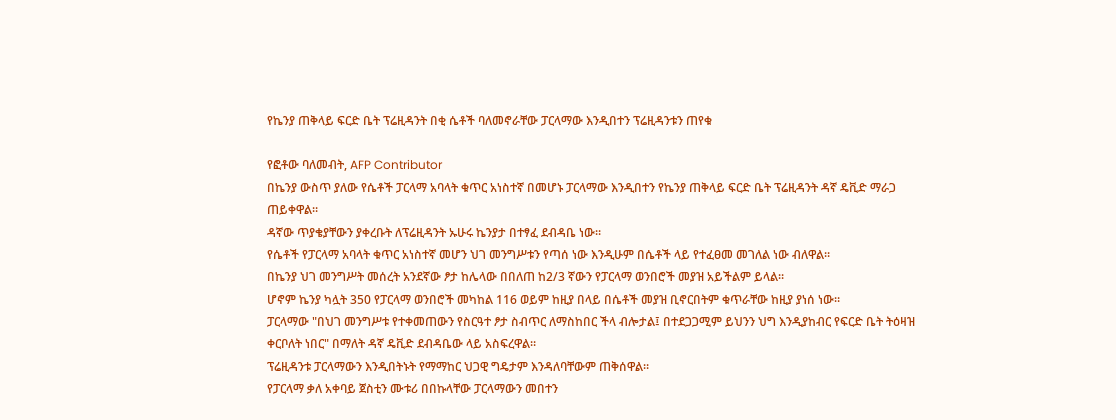የኬንያ ጠቅላይ ፍርድ ቤት ፕሬዚዳንት በቂ ሴቶች ባለመኖራቸው ፓርላማው እንዲበተን ፕሬዚዳንቱን ጠየቁ

የፎቶው ባለመብት, AFP Contributor
በኬንያ ውስጥ ያለው የሴቶች ፓርላማ አባላት ቁጥር አነስተኛ በመሆኑ ፓርላማው እንዲበተን የኬንያ ጠቅላይ ፍርድ ቤት ፕሬዚዳንት ዳኛ ዴቪድ ማራጋ ጠይቀዋል።
ዳኛው ጥያቄያቸውን ያቀረቡት ለፕሬዚዳንት ኡሁሩ ኬንያታ በተፃፈ ደብዳቤ ነው።
የሴቶች የፓርላማ አባላት ቁጥር አነስተኛ መሆን ህገ መንግሥቱን የጣሰ ነው እንዲሁም በሴቶች ላይ የተፈፀመ መገለል ነው ብለዋል።
በኬንያ ህገ መንግሥት መሰረት አንደኛው ፆታ ከሌላው በበለጠ ከ2/3 ኛውን የፓርላማ ወንበሮች መያዝ አይችልም ይላል።
ሆኖም ኬንያ ካሏት 350 የፓርላማ ወንበሮች መካከል 116 ወይም ከዚያ በላይ በሴቶች መያዝ ቢኖርበትም ቁጥራቸው ከዚያ ያነሰ ነው።
ፓርላማው "በህገ መንግሥቱ የተቀመጠውን የስርዓተ ፆታ ስብጥር ለማስከበር ችላ ብሎታል፤ በተደጋጋሚም ይህንን ህግ እንዲያከብር የፍርድ ቤት ትዕዛዝ ቀርቦለት ነበር" በማለት ዳኛ ዴቪድ ደብዳቤው ላይ አስፍረዋል።
ፕሬዚዳንቱ ፓርላማውን እንዲበትኑት የማማከር ህጋዊ ግዴታም እንዳለባቸውም ጠቅሰዋል።
የፓርላማ ቃለ አቀባይ ጀስቲን ሙቱሪ በበኩላቸው ፓርላማውን መበተን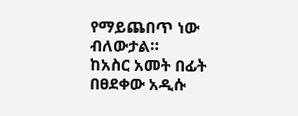የማይጨበጥ ነው ብለውታል።
ከአስር አመት በፊት በፀደቀው አዲሱ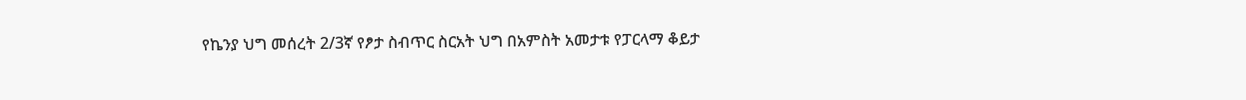የኬንያ ህግ መሰረት 2/3ኛ የፆታ ስብጥር ስርአት ህግ በአምስት አመታቱ የፓርላማ ቆይታ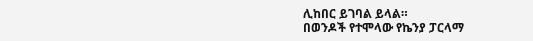ሊከበር ይገባል ይላል።
በወንዶች የተሞላው የኬንያ ፓርላማ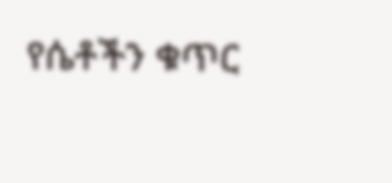የሴቶችን ቁጥር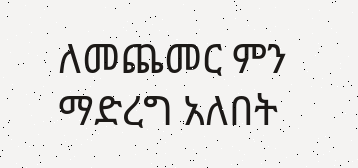ለመጨመር ምን ማድረግ አለበት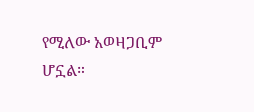የሚለው አወዛጋቢም ሆኗል።